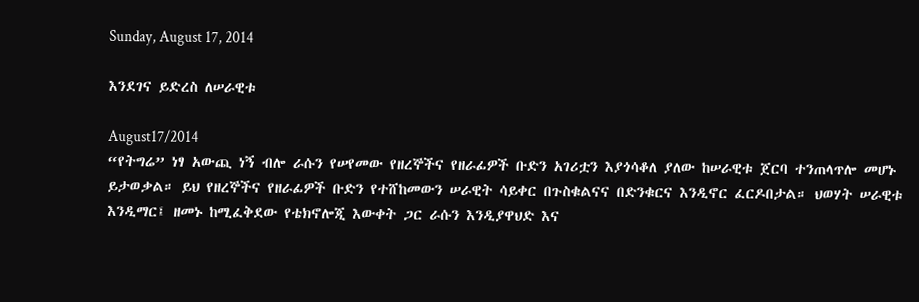Sunday, August 17, 2014

እንደገና ይድረስ ለሠራዊቱ

August17/2014
“የትግሬ” ነፃ አውጪ ነኝ ብሎ ራሱን የሠየመው የዘረኞችና የዘራፊዎች ቡድን አገሪቷን እያጎሳቆለ ያለው ከሠራዊቱ ጀርባ ተንጠላጥሎ መሆኑ ይታወቃል። ይህ የዘረኞችና የዘራፊዎች ቡድን የተሸከመውን ሠራዊት ሳይቀር በጉስቁልናና በድንቁርና እንዲኖር ፈርዶበታል። ህወሃት ሠራዊቱ እንዲማር፤ ዘመኑ ከሚፈቅደው የቴክኖሎጂ እውቀት ጋር ራሱን እንዲያዋህድ እና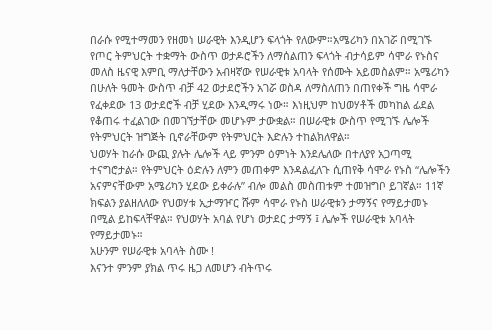በራሱ የሚተማመን የዘመነ ሠራዊት እንዲሆን ፍላጎት የለውም።አሜሪካን በአገሯ በሚገኙ የጦር ትምህርት ተቋማት ውስጥ ወታዶሮችን ለማሰልጠን ፍላጎት ብታሳይም ሳሞራ የኑስና መለስ ዜናዊ እምቢ ማለታቸውን አብዛኛው የሠራዊቱ አባላት የሰሙት አይመስልም። አሜሪካን በሁለት ዓመት ውስጥ ብቻ 42 ወታደሮችን አገሯ ወስዳ ለማስለጠን በጠየቀች ግዜ ሳሞራ የፈቀደው 13 ወታደሮች ብቻ ሂደው እንዲማሩ ነው። እነዚህም ከህወሃቶች መካከል ፊደል የቆጠሩ ተፈልገው በመገኘታቸው መሆኑም ታውቋል። በሠራዊቱ ውስጥ የሚገኙ ሌሎች የትምህርት ዝግጅት ቢኖራቸውም የትምህርት እድሉን ተከልክለዋል።
ህወሃት ከራሱ ውጪ ያሉት ሌሎች ላይ ምንም ዕምነት እንደሌለው በተለያየ አጋጣሚ ተናግሮታል። የትምህርት ዕድሉን ለምን መጠቀም እንዳልፈለጉ ሲጠየቅ ሳሞራ የኑስ “ሌሎችን አናምናቸውም አሜሪካን ሂደው ይቀራሉ” ብሎ መልስ መስጠቱም ተመዝግቦ ይገኛል። 11ኛ ክፍልን ያልዘለለው የህወሃቱ ኢታማዦር ሹም ሳሞራ የኑስ ሠራዊቱን ታማኝና የማይታመኑ በሚል ይከፍላቸዋል። የህወሃት አባል የሆነ ወታደር ታማኝ ፤ ሌሎች የሠራዊቱ አባላት የማይታመኑ።
አሁንም የሠራዊቱ አባላት ስሙ !
እናንተ ምንም ያክል ጥሩ ዜጋ ለመሆን ብትጥሩ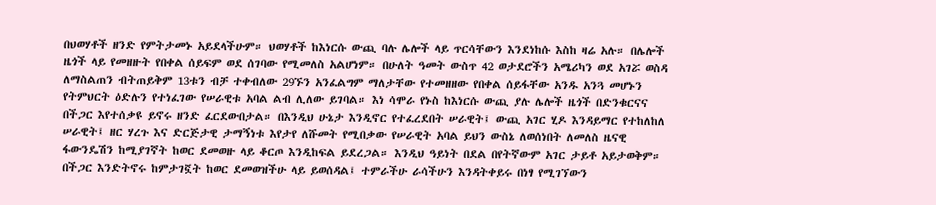በህወሃቶች ዘንድ የምትታመኑ አይደላችሁም። ህወሃቶች ከእነርሱ ውጪ ባሉ ሌሎች ላይ ጥርሳቸውን እንደነከሱ እስከ ዛሬ አሉ። በሌሎች ዜጎች ላይ የመዘዙት የበቀል ሰይፍም ወደ ሰገባው የሚመለስ አልሆነም። በሁለት ዓመት ውስጥ 42 ወታደሮችን አሜሪካን ወደ አገሯ ወስዳ ለማስልጠን ብትጠይቅም 13ቱን ብቻ ተቀብለው 29ኙን አንፈልግም ማለታቸው የተመዘዘው የበቀል ሰይፋቸው አንዱ አንጓ መሆኑን የትምህርት ዕድሉን የተነፈገው የሠራዊቱ አባል ልብ ሊለው ይገባል። እነ ሳሞራ የኑስ ከእነርሱ ውጪ ያሉ ሌሎች ዜጎች በድንቁርናና በችጋር እየተሰቃዩ ይኖሩ ዘንድ ፈርደውበታል። በእንዲህ ሁኔታ እንዲኖር የተፈረደበት ሠራዊት፤ ውጪ አገር ሂዶ እንዳይማር የተከለከለ ሠራዊት፤ ዘር ሃረጉ እና ድርጅታዊ ታማኝነቱ እየታየ ለሹመት የሚበቃው የሠራዊት አባል ይህን ውስኔ ለወሰነበት ለመለስ ዜናዊ ፋውንዴሽን ከሚያገኛት ከወር ደመወዙ ላይ ቆርጦ እንዲከፍል ይደረጋል። እንዲህ ዓይነት በደል በየትኛውም አገር ታይቶ አይታወቅም።
በችጋር እንድትኖሩ ከምታገኟት ከወር ደመወዝችሁ ላይ ይወሰዳል፤ ተምራችሁ ራሳችሁን እንዳትቀይሩ በነፃ የሚገኘውን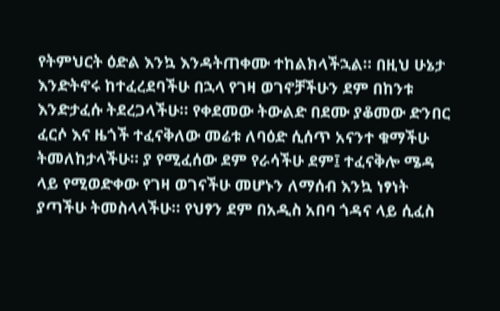የትምህርት ዕድል እንኳ እንዳትጠቀሙ ተከልክላችኋል። በዚህ ሁኔታ እንድትኖሩ ከተፈረደባችሁ በኋላ የገዛ ወገኖቻችሁን ደም በከንቱ እንድታፈሱ ትደረጋላችሁ። የቀደመው ትውልድ በደሙ ያቆመው ድንበር ፈርሶ እና ዜጎች ተፈናቅለው መሬቱ ለባዕድ ሲሰጥ አናንተ ቁማችሁ ትመለከታላችሁ። ያ የሚፈሰው ደም የራሳችሁ ደም፤ ተፈናቅሎ ሜዳ ላይ የሚወድቀው የገዛ ወገናችሁ መሆኑን ለማሰብ እንኳ ነፃነት ያጣችሁ ትመስላላችሁ። የህፃን ደም በአዲስ አበባ ጎዳና ላይ ሲፈስ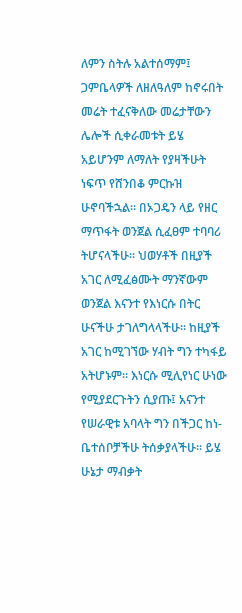ለምን ስትሉ አልተሰማም፤ ጋምቤላዎች ለዘለዓለም ከኖሩበት መሬት ተፈናቅለው መሬታቸውን ሌሎች ሲቀራመቱት ይሄ አይሆንም ለማለት የያዛችሁት ነፍጥ የሸንበቆ ምርኩዝ ሁኖባችኋል። በኦጋዴን ላይ የዘር ማጥፋት ወንጀል ሲፈፀም ተባባሪ ትሆናላችሁ። ህወሃቶች በዚያች አገር ለሚፈፅሙት ማንኛውም ወንጀል እናንተ የእነርሱ በትር ሁናችሁ ታገለግላላችሁ። ከዚያች አገር ከሚገኘው ሃብት ግን ተካፋይ አትሆኑም። እነርሱ ሚሊየነር ሁነው የሚያደርጉትን ሲያጡ፤ አናንተ የሠራዊቱ አባላት ግን በችጋር ከነ-ቤተሰቦቻችሁ ትሰቃያላችሁ። ይሄ ሁኔታ ማብቃት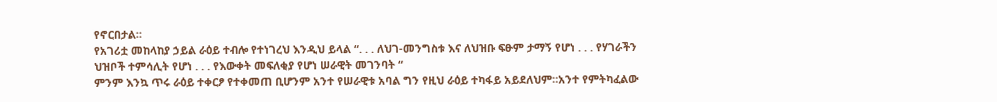የኖርበታል።
የአገሪቷ መከላከያ ኃይል ራዕይ ተብሎ የተነገረህ እንዲህ ይላል “. . . ለህገ-መንግስቱ እና ለህዝቡ ፍፁም ታማኝ የሆነ . . . የሃገራችን ህዝቦች ተምሳሊት የሆነ . . . የእውቀት መፍለቂያ የሆነ ሠራዊት መገንባት “
ምንም እንኳ ጥሩ ራዕይ ተቀርፆ የተቀመጠ ቢሆንም አንተ የሠራዊቱ አባል ግን የዚህ ራዕይ ተካፋይ አይደለህም።አንተ የምትካፈልው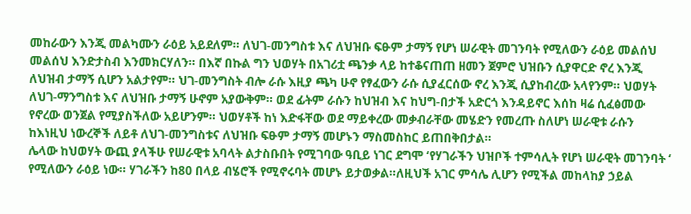መከራውን እንጂ መልካሙን ራዕይ አይደለም። ለህገ-መንግስቱ እና ለህዝቡ ፍፁም ታማኝ የሆነ ሠራዊት መገንባት የሚለውን ራዕይ መልሰህ መልሰህ እንድታስብ እንመክርሃለን። በእኛ በኩል ግን ህወሃት በአገሪቷ ጫንቃ ላይ ከተቆናጠጠ ዘመን ጀምሮ ህዝቡን ሲያዋርድ ኖረ እንጂ ለህዝብ ታማኝ ሲሆን አልታየም። ህገ-መንግስት ብሎ ራሱ እዚያ ጫካ ሁኖ የፃፈውን ራሱ ሲያፈርሰው ኖረ እንጂ ሲያከብረው አላየንም። ህወሃት ለህገ-ማንግስቱ እና ለህዝቡ ታማኝ ሁኖም አያውቅም። ወደ ፊትም ራሱን ከህዝብ እና ከህግ-በታች አድርጎ እንዳይኖር እሰከ ዛሬ ሲፈፅመው የኖረው ወንጀል የሚያስችለው አይሆንም። ህወሃቶች ከነ እድፋቸው ወደ ማይቀረው መቃብራቸው መሄድን የመረጡ ስለሆነ ሠራዊቱ ራሱን ከእነዚህ ነውረኞች ለይቶ ለህገ-መንግስቱና ለህዝቡ ፍፁም ታማኝ መሆኑን ማስመስከር ይጠበቅበታል።
ሌላው ከህወሃት ውጪ ያላችሁ የሠራዊቱ አባላት ልታስቡበት የሚገባው ዓቢይ ነገር ደግሞ ‘የሃገራችን ህዝቦች ተምሳሊት የሆነ ሠራዊት መገንባት ‘ የሚለውን ራዕይ ነው። ሃገራችን ከ80 በላይ ብሄሮች የሚኖሩባት መሆኑ ይታወቃል።ለዚህች አገር ምሳሌ ሊሆን የሚችል መከላከያ ኃይል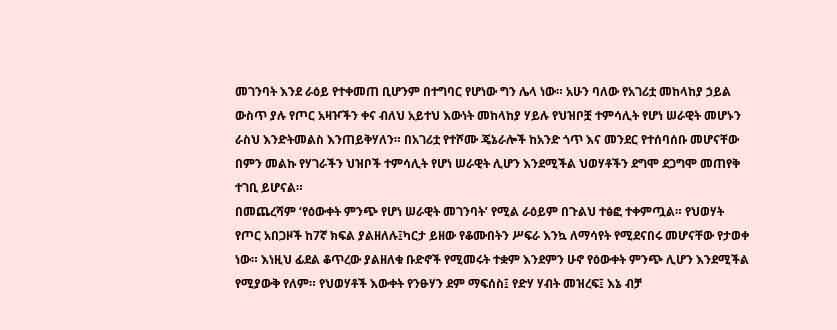መገንባት እንደ ራዕይ የተቀመጠ ቢሆንም በተግባር የሆነው ግን ሌላ ነው። አሁን ባለው የአገሪቷ መከላከያ ኃይል ውስጥ ያሉ የጦር አዛዦችን ቀና ብለህ አይተህ እውነት መከላከያ ሃይሉ የህዝቦቿ ተምሳሊት የሆነ ሠራዊት መሆኑን ራስህ እንድትመልስ እንጠይቅሃለን። በአገሪቷ የተሾሙ ጄኔራሎች ከአንድ ጎጥ እና መንደር የተሰባሰቡ መሆናቸው በምን መልኩ የሃገራችን ህዝቦች ተምሳሊት የሆነ ሠራዊት ሊሆን እንደሚችል ህወሃቶችን ደግሞ ደጋግሞ መጠየቅ ተገቢ ይሆናል።
በመጨረሻም ‘የዕውቀት ምንጭ የሆነ ሠራዊት መገንባት’ የሚል ራዕይም በጉልህ ተፅፎ ተቀምጧል። የህወሃት የጦር አበጋዞች ከ7ኛ ክፍል ያልዘለሉ፤ካርታ ይዘው የቆሙበትን ሥፍራ እንኳ ለማሳየት የሚደናበሩ መሆናቸው የታወቀ ነው። እነዚህ ፊደል ቆጥረው ያልዘለቁ ቡድኖች የሚመሩት ተቋም እንደምን ሁኖ የዕውቀት ምንጭ ሊሆን እንደሚችል የሚያውቅ የለም። የህወሃቶች እውቀት የንፁሃን ደም ማፍሰስ፤ የድሃ ሃብት መዝረፍ፤ እኔ ብቻ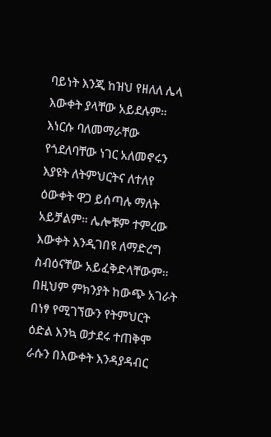ባይነት እንጂ ከዝህ የዘለለ ሌላ እውቀት ያላቸው አይደሉም። እነርሱ ባለመማራቸው የጎደለባቸው ነገር አለመኖሩን እያዩት ለትምህርትና ለተለየ ዕውቀት ዋጋ ይሰጣሉ ማለት አይቻልም። ሌሎቹም ተምረው እውቀት እንዲገበዩ ለማድረግ ስብዕናቸው አይፈቅድላቸውም። በዚህም ምክንያት ከውጭ አገራት በነፃ የሚገኘውን የትምህርት ዕድል እንኳ ወታደሩ ተጠቅሞ ራሱን በእውቀት እንዳያዳብር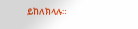ይከለክላሉ።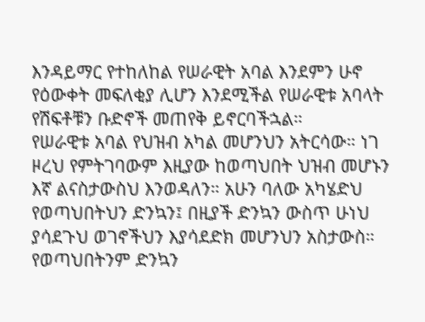እንዳይማር የተከለከል የሠራዊት አባል እንደምን ሁኖ የዕውቀት መፍለቂያ ሊሆን እንደሚችል የሠራዊቱ አባላት የሽፍቶቹን ቡድኖች መጠየቅ ይኖርባችኋል።
የሠራዊቱ አባል የህዝብ አካል መሆንህን አትርሳው። ነገ ዞረህ የምትገባውም እዚያው ከወጣህበት ህዝብ መሆኑን እኛ ልናስታውስህ እንወዳለን። አሁን ባለው አካሄድህ የወጣህበትህን ድንኳን፤ በዚያች ድንኳን ውስጥ ሁነህ ያሳደጉህ ወገኖችህን እያሳደድክ መሆንህን አስታውስ። የወጣህበትንም ድንኳን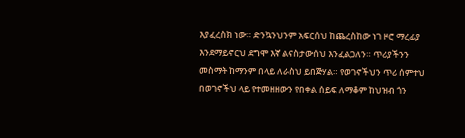እያፈረስክ ነው። ድንኳንህንም አፍርሰህ ከጨረስከው ነገ ዞሮ ማረፊያ እንደማይኖርህ ደግሞ እኛ ልናስታውሰህ እንፈልጋለን። ጥሪያችንን መስማት ከማንም በላይ ለራስህ ይበጅሃል። የወገኖችህን ጥሪ ሰምተህ በወገኖችህ ላይ የተመዘዘውን የበቀል ሰይፍ ለማቆም ከህዝብ ጎን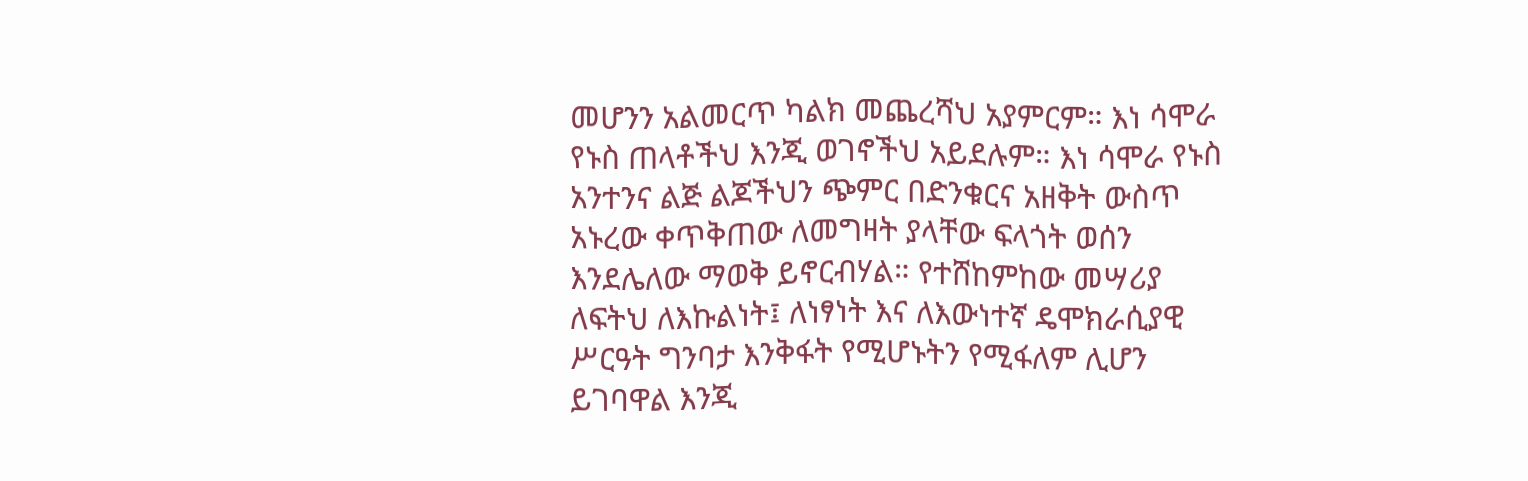መሆንን አልመርጥ ካልክ መጨረሻህ አያምርም። እነ ሳሞራ የኑስ ጠላቶችህ እንጂ ወገኖችህ አይደሉም። እነ ሳሞራ የኑስ አንተንና ልጅ ልጆችህን ጭምር በድንቁርና አዘቅት ውስጥ አኑረው ቀጥቅጠው ለመግዛት ያላቸው ፍላጎት ወሰን እንደሌለው ማወቅ ይኖርብሃል። የተሸከምከው መሣሪያ ለፍትህ ለእኩልነት፤ ለነፃነት እና ለእውነተኛ ዴሞክራሲያዊ ሥርዓት ግንባታ እንቅፋት የሚሆኑትን የሚፋለም ሊሆን ይገባዋል እንጂ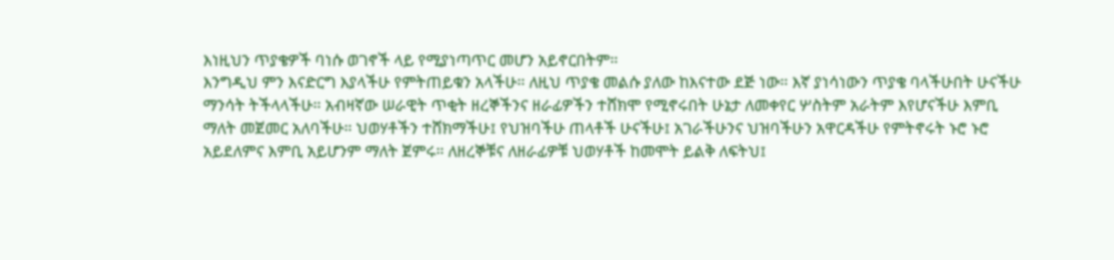እነዚህን ጥያቄዎች ባነሱ ወገኖች ላይ የሚያነጣጥር መሆን አይኖርበትም።
እንግዲህ ምን እናድርግ እያላችሁ የምትጠይቁን አላችሁ። ለዚህ ጥያቄ መልሱ ያለው ከእናተው ደጅ ነው። እኛ ያነሳነውን ጥያቄ ባላችሁበት ሁናችሁ ማንሳት ትችላላችሁ። አብዛኛው ሠራዊት ጥቂት ዘረኞችንና ዘራፊዎችን ተሸክሞ የሚኖሩበት ሁኔታ ለመቀየር ሦስትም አራትም እየሆናችሁ እምቢ ማለት መጀመር አለባችሁ። ህወሃቶችን ተሸክማችሁ፤ የህዝባችሁ ጠላቶች ሁናችሁ፤ አገራችሁንና ህዝባችሁን አዋርዳችሁ የምትኖሩት ኑሮ ኑሮ አይደለምና እምቢ አይሆንም ማለት ጀምሩ። ለዘረኞቹና ለዘራፊዎቹ ህወሃቶች ከመሞት ይልቅ ለፍትህ፤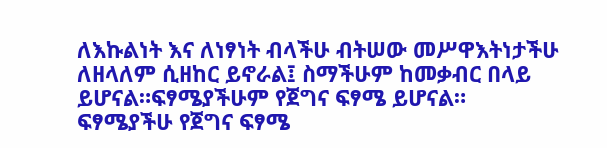ለእኩልነት እና ለነፃነት ብላችሁ ብትሠው መሥዋእትነታችሁ ለዘላለም ሲዘከር ይኖራል፤ ስማችሁም ከመቃብር በላይ ይሆናል።ፍፃሜያችሁም የጀግና ፍፃሜ ይሆናል።
ፍፃሜያችሁ የጀግና ፍፃሜ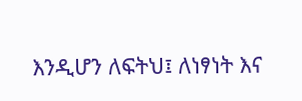እንዲሆን ለፍትህ፤ ለነፃነት እና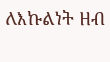ለእኩልነት ዘብ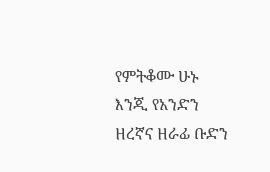የምትቆሙ ሁኑ እንጂ የአንድን ዘረኛና ዘራፊ ቡድን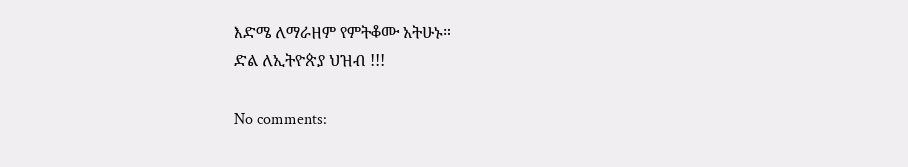እድሜ ለማራዘም የምትቆሙ አትሁኑ።
ድል ለኢትዮጵያ ህዝብ !!!

No comments: